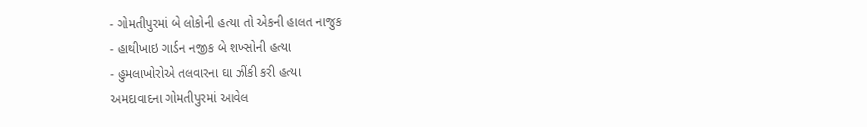- ગોમતીપુરમાં બે લોકોની હત્યા તો એકની હાલત નાજુક
- હાથીખાઇ ગાર્ડન નજીક બે શખ્સોની હત્યા
- હુમલાખોરોએ તલવારના ઘા ઝીંકી કરી હત્યા
અમદાવાદના ગોમતીપુરમાં આવેલ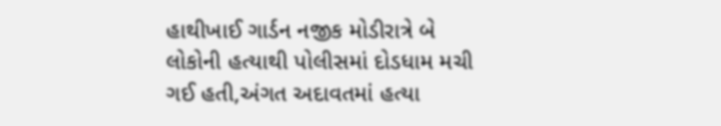હાથીખાઈ ગાર્ડન નજીક મોડીરાત્રે બે લોકોની હત્યાથી પોલીસમાં દોડધામ મચી ગઈ હતી,અંગત અદાવતમાં હત્યા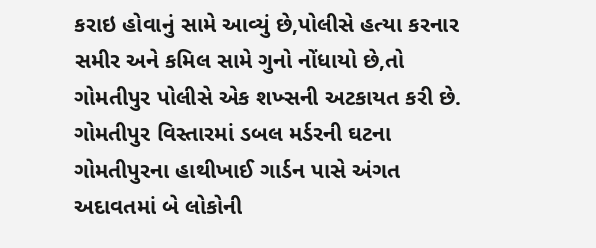કરાઇ હોવાનું સામે આવ્યું છે,પોલીસે હત્યા કરનાર સમીર અને કમિલ સામે ગુનો નોંધાયો છે,તો ગોમતીપુર પોલીસે એક શખ્સની અટકાયત કરી છે.
ગોમતીપુર વિસ્તારમાં ડબલ મર્ડરની ઘટના
ગોમતીપુરના હાથીખાઈ ગાર્ડન પાસે અંગત અદાવતમાં બે લોકોની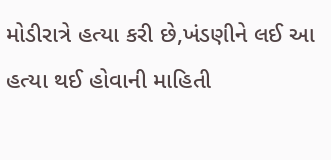મોડીરાત્રે હત્યા કરી છે,ખંડણીને લઈ આ હત્યા થઈ હોવાની માહિતી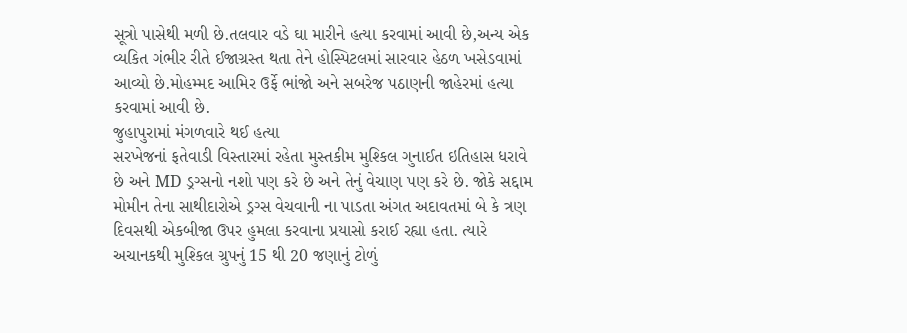સૂત્રો પાસેથી મળી છે.તલવાર વડે ઘા મારીને હત્યા કરવામાં આવી છે,અન્ય એક વ્યકિત ગંભીર રીતે ઈજાગ્રસ્ત થતા તેને હોસ્પિટલમાં સારવાર હેઠળ ખસેડવામાં આવ્યો છે.મોહમ્મદ આમિર ઉર્ફે ભાંજો અને સબરેજ પઠાણની જાહેરમાં હત્યા કરવામાં આવી છે.
જુહાપુરામાં મંગળવારે થઈ હત્યા
સરખેજનાં ફતેવાડી વિસ્તારમાં રહેતા મુસ્તકીમ મુશ્કિલ ગુનાઈત ઇતિહાસ ધરાવે છે અને MD ડ્રગ્સનો નશો પણ કરે છે અને તેનું વેચાણ પણ કરે છે. જોકે સદ્દામ મોમીન તેના સાથીદારોએ ડ્રગ્સ વેચવાની ના પાડતા અંગત અદાવતમાં બે કે ત્રણ દિવસથી એકબીજા ઉપર હુમલા કરવાના પ્રયાસો કરાઈ રહ્યા હતા. ત્યારે અચાનકથી મુશ્કિલ ગ્રુપનું 15 થી 20 જણાનું ટોળું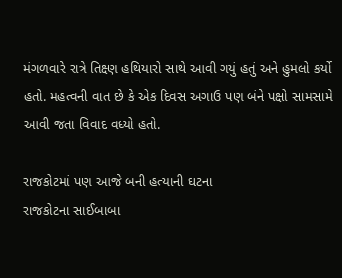મંગળવારે રાત્રે તિક્ષ્ણ હથિયારો સાથે આવી ગયું હતું અને હુમલો કર્યો હતો. મહત્વની વાત છે કે એક દિવસ અગાઉ પણ બંને પક્ષો સામસામે આવી જતા વિવાદ વધ્યો હતો.

રાજકોટમાં પણ આજે બની હત્યાની ઘટના
રાજકોટના સાઈબાબા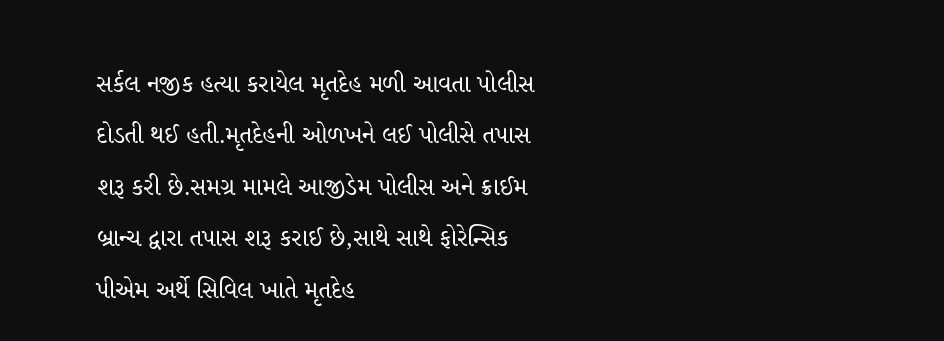સર્કલ નજીક હત્યા કરાયેલ મૃતદેહ મળી આવતા પોલીસ દોડતી થઈ હતી.મૃતદેહની ઓળખને લઈ પોલીસે તપાસ શરૂ કરી છે.સમગ્ર મામલે આજીડેમ પોલીસ અને ક્રાઈમ બ્રાન્ચ દ્વારા તપાસ શરૂ કરાઈ છે,સાથે સાથે ફોરેન્સિક પીએમ અર્થે સિવિલ ખાતે મૃતદેહ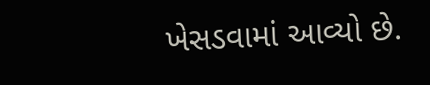ખેસડવામાં આવ્યો છે.